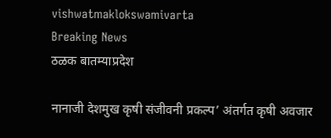vishwatmaklokswamivarta
Breaking News
ठळक बातम्याप्रदेश

नानाजी देशमुख कृषी संजीवनी प्रकल्प’ अंतर्गत कृषी अवजार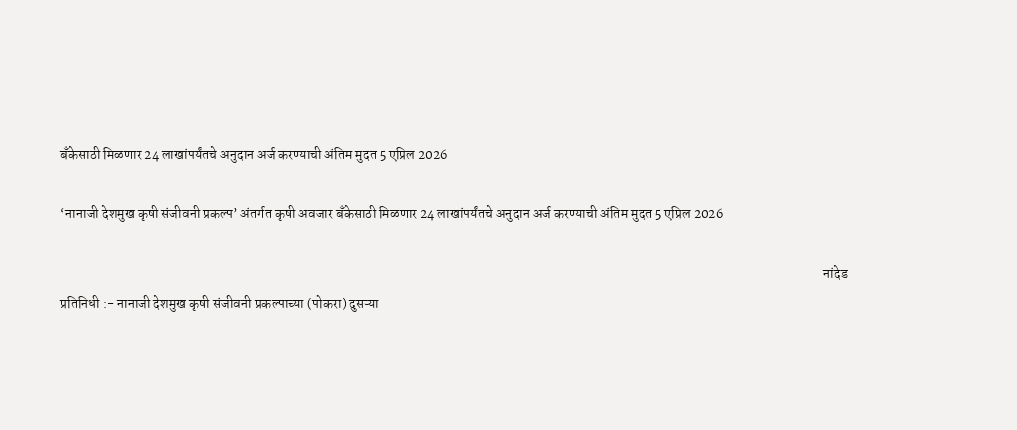बँकेसाठी मिळणार 24 लाखांपर्यंतचे अनुदान अर्ज करण्याची अंतिम मुदत 5 एप्रिल 2026

‘नानाजी देशमुख कृषी संजीवनी प्रकल्प’ अंतर्गत कृषी अवजार बँकेसाठी मिळणार 24 लाखांपर्यंतचे अनुदान अर्ज करण्याची अंतिम मुदत 5 एप्रिल 2026

                                                                                                                                                                                                                                                                                    नांदेड प्रतिनिधी :- नानाजी देशमुख कृषी संजीवनी प्रकल्पाच्या (पोकरा) दुसऱ्या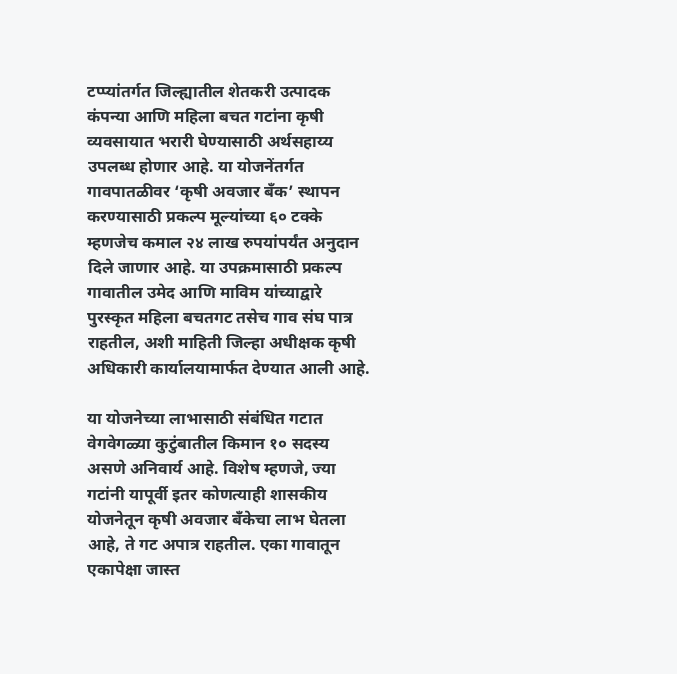टप्प्यांतर्गत जिल्ह्यातील शेतकरी उत्पादक कंपन्या आणि महिला बचत गटांना कृषी व्यवसायात भरारी घेण्यासाठी अर्थसहाय्य उपलब्ध होणार आहे. या योजनेंतर्गत गावपातळीवर ‘कृषी अवजार बँक’ स्थापन करण्यासाठी प्रकल्प मूल्यांच्या ६० टक्के म्हणजेच कमाल २४ लाख रुपयांपर्यंत अनुदान दिले जाणार आहे. या उपक्रमासाठी प्रकल्प गावातील उमेद आणि माविम यांच्याद्वारे पुरस्कृत महिला बचतगट तसेच गाव संघ पात्र राहतील, अशी माहिती जिल्हा अधीक्षक कृषी अधिकारी कार्यालयामार्फत देण्यात आली आहे.

या योजनेच्या लाभासाठी संबंधित गटात वेगवेगळ्या कुटुंबातील किमान १० सदस्य असणे अनिवार्य आहे. विशेष म्हणजे, ज्या गटांनी यापूर्वी इतर कोणत्याही शासकीय योजनेतून कृषी अवजार बँकेचा लाभ घेतला आहे, ते गट अपात्र राहतील. एका गावातून एकापेक्षा जास्त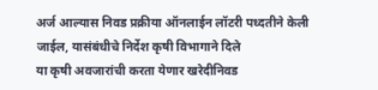अर्ज आल्यास निवड प्रक्रीया ऑनलाईन लॉटरी पध्दतीने केली जाईल, यासंबंधीचे निर्देश कृषी विभागाने दिले                                                                                                                                                            या कृषी अवजारांची करता येणार खरेदीनिवड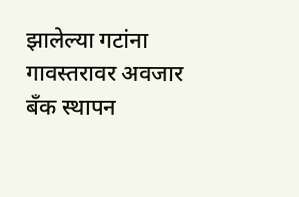झालेल्या गटांना गावस्तरावर अवजार बँक स्थापन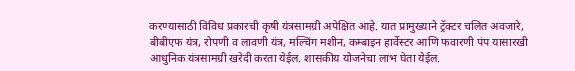करण्यासाठी विविध प्रकारची कृषी यंत्रसामग्री अपेक्षित आहे. यात प्रामुख्याने ट्रॅक्टर चलित अवजारे, बीबीएफ यंत्र, रोपणी व लावणी यंत्र, मल्चिंग मशीन, कम्बाइन हार्वेस्टर आणि फवारणी पंप यासारखी आधुनिक यंत्रसामग्री खरेदी करता येईल. शासकीय योजनेचा लाभ घेता येईल.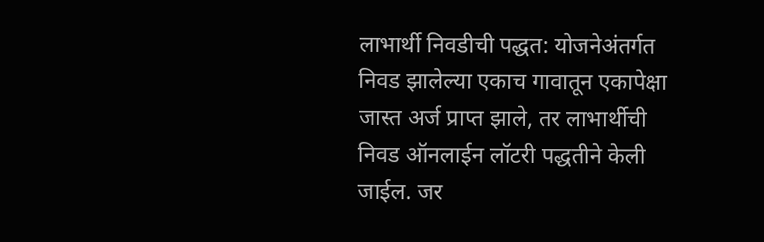लाभार्थी निवडीची पद्धत: योजनेअंतर्गत निवड झालेल्या एकाच गावातून एकापेक्षा जास्त अर्ज प्राप्त झाले, तर लाभार्थीची निवड ऑनलाईन लॉटरी पद्धतीने केली जाईल. जर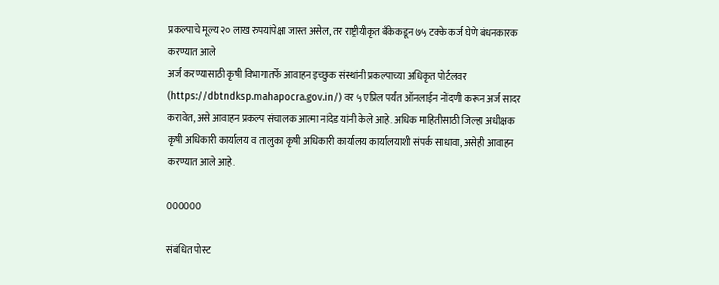प्रकल्पाचे मूल्य २० लाख रुपयांपेक्षा जास्त असेल, तर राष्ट्रीयीकृत बँकेकडून ७५ टक्के कर्ज घेणे बंधनकारक करण्यात आले                                                                                                                                                                        अर्ज करण्यासाठी कृषी विभागातर्फे आवाहन इच्छुक संस्थांनी प्रकल्पाच्या अधिकृत पोर्टलवर (https://dbtndksp.mahapocra.gov.in/) वर ५ एप्रिल पर्यंत ऑनलाईन नोंदणी करून अर्ज सादर करावेत, असे आवाहन प्रकल्प संचालक आत्मा नांदेड यांनी केले आहे. अधिक माहितीसाठी जिल्हा अधीक्षक कृषी अधिकारी कार्यालय व तालुका कृषी अधिकारी कार्यालय कार्यालयाशी संपर्क साधावा, असेही आवाहन करण्यात आले आहे.

000000

संबंधित पोस्ट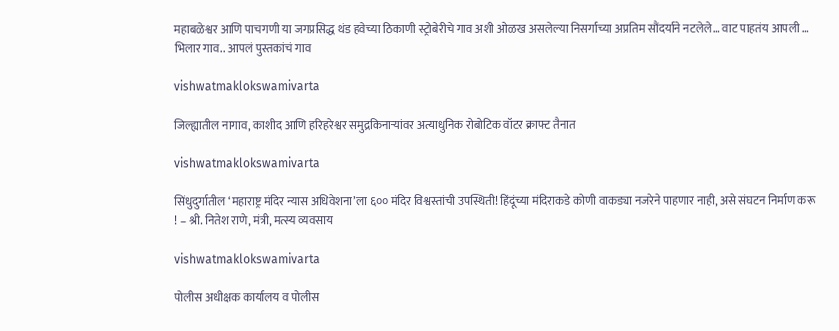महाबळेश्वर आणि पाचगणी या जगप्रसिद्ध थंड हवेच्या ठिकाणी स्ट्रोबेरीचे गाव अशी ओळख असलेल्या निसर्गाच्या अप्रतिम सौंदर्याने नटलेले… वाट पाहतंय आपली … भिलार गाव.. आपलं पुस्तकांचं गाव

vishwatmaklokswamivarta

जिल्ह्यातील नागाव, काशीद आणि हरिहरेश्वर समुद्रकिनाऱ्यांवर अत्याधुनिक रोबोटिक वॉटर क्राफ्ट तैनात

vishwatmaklokswamivarta

सिंधुदुर्गातील ‘महाराष्ट्र मंदिर न्यास अधिवेशना’ला ६०० मंदिर विश्वस्तांची उपस्थिती! हिंदूंच्या मंदिराकडे कोणी वाकड्या नजरेने पाहणार नाही, असे संघटन निर्माण करू ! – श्री. नितेश राणे, मंत्री, मत्स्य व्यवसाय

vishwatmaklokswamivarta

पोलीस अधीक्षक कार्यालय व पोलीस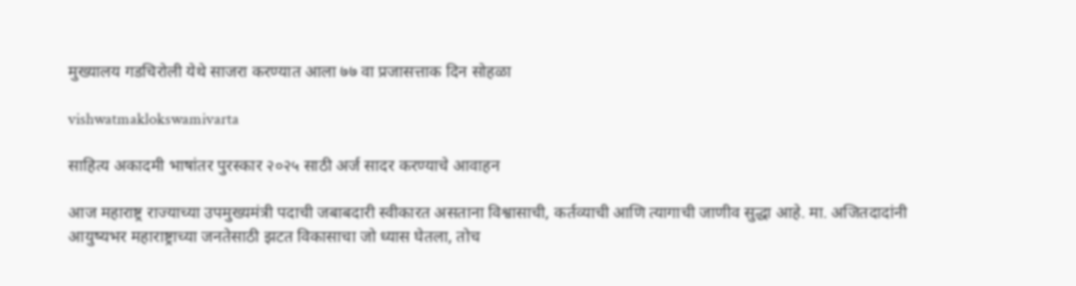मुख्यालय गडचिरोली येथे साजरा करण्यात आला ७७ वा प्रजासत्ताक दिन सोहळा

vishwatmaklokswamivarta

साहित्य अकादमी भाषांतर पुरस्कार २०२५ साठी अर्ज सादर करण्याचे आवाहन

आज महाराष्ट्र राज्याच्या उपमुख्यमंत्री पदाची जबाबदारी स्वीकारत असताना विश्वासाची, कर्तव्याची आणि त्यागाची जाणीव सुद्धा आहे. मा. अजितदादांनी आयुष्यभर महाराष्ट्राच्या जनतेसाठी झटत विकासाचा जो ध्यास घेतला, तोच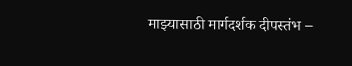माझ्यासाठी मार्गदर्शक दीपस्तंभ –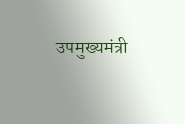उपमुख्यमंत्री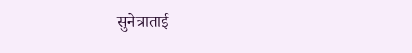सुनेत्राताई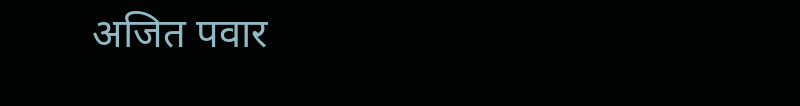अजित पवार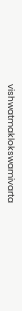vishwatmaklokswamivarta